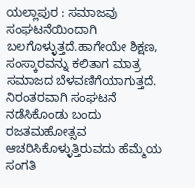ಯಲ್ಲಾಪುರ : ಸಮಾಜವು ಸಂಘಟನೆಯಿಂದಾಗಿ ಬಲಗೊಳ್ಳುತ್ತದೆ.ಹಾಗೇಯೇ ಶಿಕ್ಷಣ, ಸಂಸ್ಕಾರವನ್ನು ಕಲಿತಾಗ ಮಾತ್ರ ಸಮಾಜದ ಬೆಳವಣಿಗೆಯಾಗುತ್ತದೆ. ನಿರಂತರವಾಗಿ ಸಂಘಟನೆ ನಡೆಸಿಕೊಂಡು ಬಂದು ರಜತಮಹೋತ್ಸವ ಆಚರಿಸಿಕೊಳ್ಳುತ್ತಿರುವದು ಹೆಮ್ಮೆಯ ಸಂಗತಿ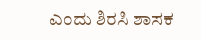ಎಂದು ಶಿರಸಿ ಶಾಸಕ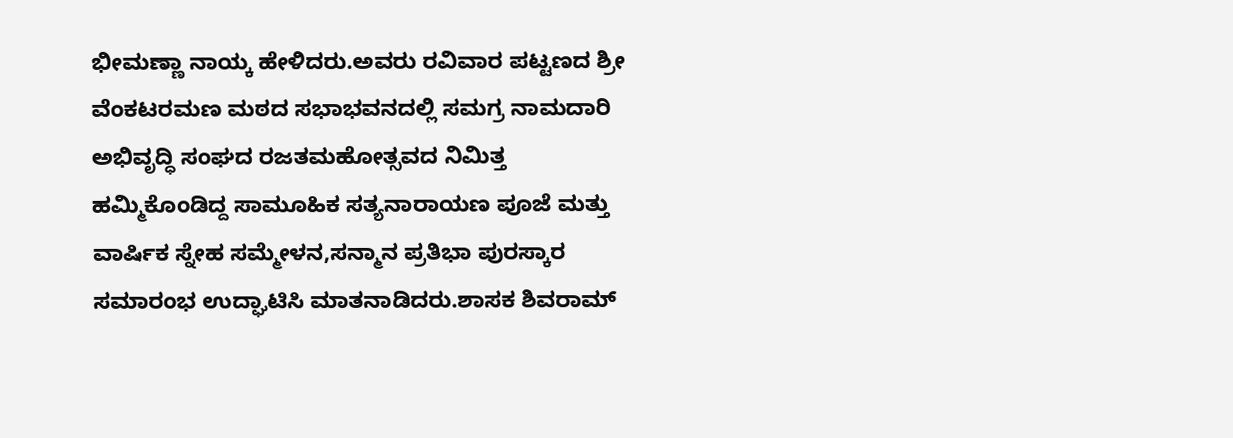ಭೀಮಣ್ಣಾ ನಾಯ್ಕ ಹೇಳಿದರು.ಅವರು ರವಿವಾರ ಪಟ್ಟಣದ ಶ್ರೀ ವೆಂಕಟರಮಣ ಮಠದ ಸಭಾಭವನದಲ್ಲಿ ಸಮಗ್ರ ನಾಮದಾರಿ ಅಭಿವೃದ್ಧಿ ಸಂಘದ ರಜತಮಹೋತ್ಸವದ ನಿಮಿತ್ತ ಹಮ್ಮಿಕೊಂಡಿದ್ದ ಸಾಮೂಹಿಕ ಸತ್ಯನಾರಾಯಣ ಪೂಜೆ ಮತ್ತು ವಾರ್ಷಿಕ ಸ್ನೇಹ ಸಮ್ಮೇಳನ,ಸನ್ಮಾನ ಪ್ರತಿಭಾ ಪುರಸ್ಕಾರ ಸಮಾರಂಭ ಉದ್ಘಾಟಿಸಿ ಮಾತನಾಡಿದರು.ಶಾಸಕ ಶಿವರಾಮ್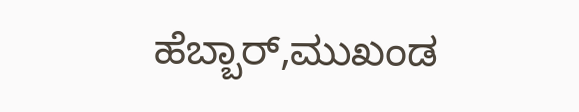ಹೆಬ್ಬಾರ್,ಮುಖಂಡ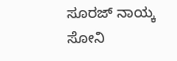ಸೂರಜ್ ನಾಯ್ಕ ಸೋನಿ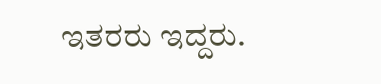ಇತರರು ಇದ್ದರು.